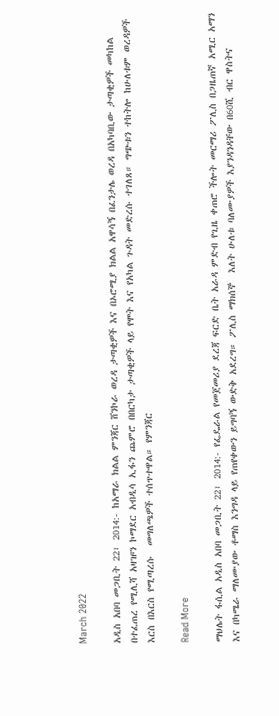March 2022

አዲስ አበባ መጋቢት 22፣ 2014:- ከአማራ ክልል ምንጃር ሸንኮራ ወረዳ ታጣቂዎች እና በኦሮሚያ ክልል አዋሳኝ በፈንታሌ ወረዳ በአካባቢው ታጣቂዎች መካከል በተፈጠረ የሚሊሻ አዛዡን ኮማደር አብዲሳ ኢፋን ጨምሮ በበርካታ ታጣቂዎች ላይ የሞት እና የአካል ጉዳት መድረሱ ተገለጸ። ግጭቱን ተከትሎ ከሁለቱም ወረዳዎች እርስ በእርስ የሚጣረሱ  መግለጫዎች ተሰጥተዋል። የምንጃር

Read More

ማህሌት ፋሲል አዲስ አበባ መጋቢት 22፣ 2014:- የፌዴራል የመጀመሪያ ደረጃ ፍርድ ቤት አራዳ ምድብ የጊዜ ቀጠሮ ችሎት መርማሪ ፖሊስ በጋዜጠኛ አሚር አማን እና በካሜራ ማለሙያው ቶማስ እንግዳ ላይ የጠየቀውን ይግባኝ ውድቅ አደረግ። ፖሊስ ማክሰኞ  እለት ሁለቱ ባለሙያዎች እያንዳንዳቸው በ60ሺ ብር ዋስትና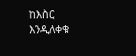ከእስር እንዲለቀቁ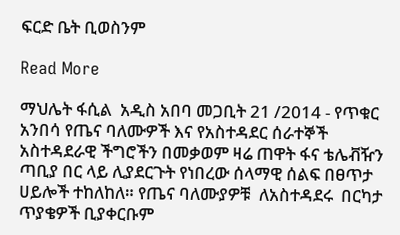ፍርድ ቤት ቢወስንም

Read More

ማህሌት ፋሲል  አዲስ አበባ መጋቢት 21 /2014 - የጥቁር አንበሳ የጤና ባለሙዎች እና የአስተዳደር ሰራተኞች አስተዳደራዊ ችግሮችን በመቃወም ዛሬ ጠዋት ፋና ቴሌቭዥን  ጣቢያ በር ላይ ሊያደርጉት የነበረው ሰላማዊ ሰልፍ በፀጥታ ሀይሎች ተከለከለ። የጤና ባለሙያዎቹ  ለአስተዳደሩ  በርካታ ጥያቄዎች ቢያቀርቡም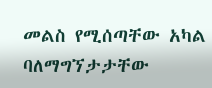መልስ የሚሰጣቸው አካል ባለማግኘታታቸው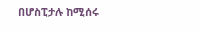በሆስፒታሉ ከሚሰሩ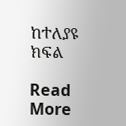ከተለያዩ ክፍል

Read More